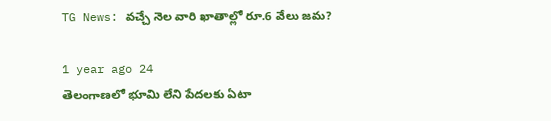TG News: వచ్చే నెల వారి ఖాతాల్లో రూ.6 వేలు జమ?

1 year ago 24
తెలంగాణలో భూమి లేని పేదలకు ఏటా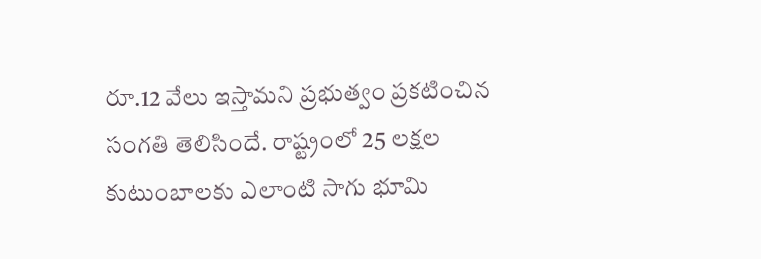రూ.12 వేలు ఇస్తామని ప్రభుత్వం ప్రకటించిన సంగతి తెలిసిందే. రాష్ట్రంలో 25 లక్షల కుటుంబాలకు ఎలాంటి సాగు భూమి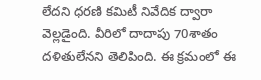లేదని ధరణి కమిటీ నివేదిక ద్వారా వెల్లడైంది. వీరిలో దాదాపు 70శాతం దళితులేనని తెలిపింది. ఈ క్రమంలో ఈ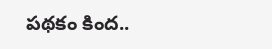పథకం కింద..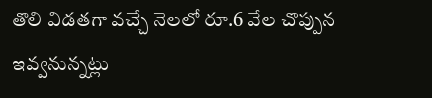తొలి విడతగా వచ్చే నెలలో రూ.6 వేల చొప్పున ఇవ్వనున్నట్లు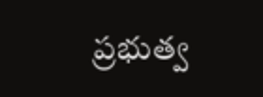ప్రభుత్వ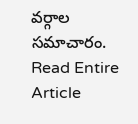వర్గాల సమాచారం.
Read Entire Article